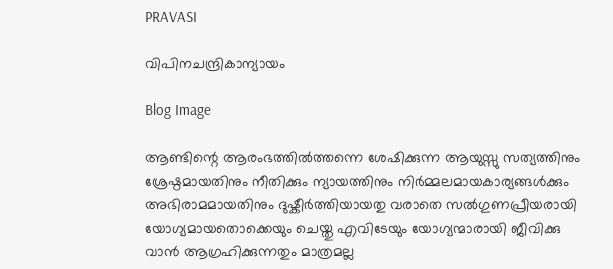PRAVASI

വിപിനചന്ദ്രികാന്യായം

Blog Image

ആണ്ടിന്റെ ആരംഭത്തിൽത്തന്നെ ശേഷിക്കുന്ന ആയുസ്സു സത്യത്തിനും ശ്രേഷ്ഠമായതിനും നീതിക്കും ന്യായത്തിനും നിർമ്മലമായകാര്യങ്ങൾക്കും അഭിരാമമായതിനും ദുഷ്കീർത്തിയായതു വരാതെ സൽഗുണപ്രീയരായി യോഗ്യമായതൊക്കെയും ചെയ്തു എവിടേയും യോഗ്യന്മാരായി ജീവിക്കു വാൻ ആഗ്രഹിക്കുന്നതും മാത്രമല്ല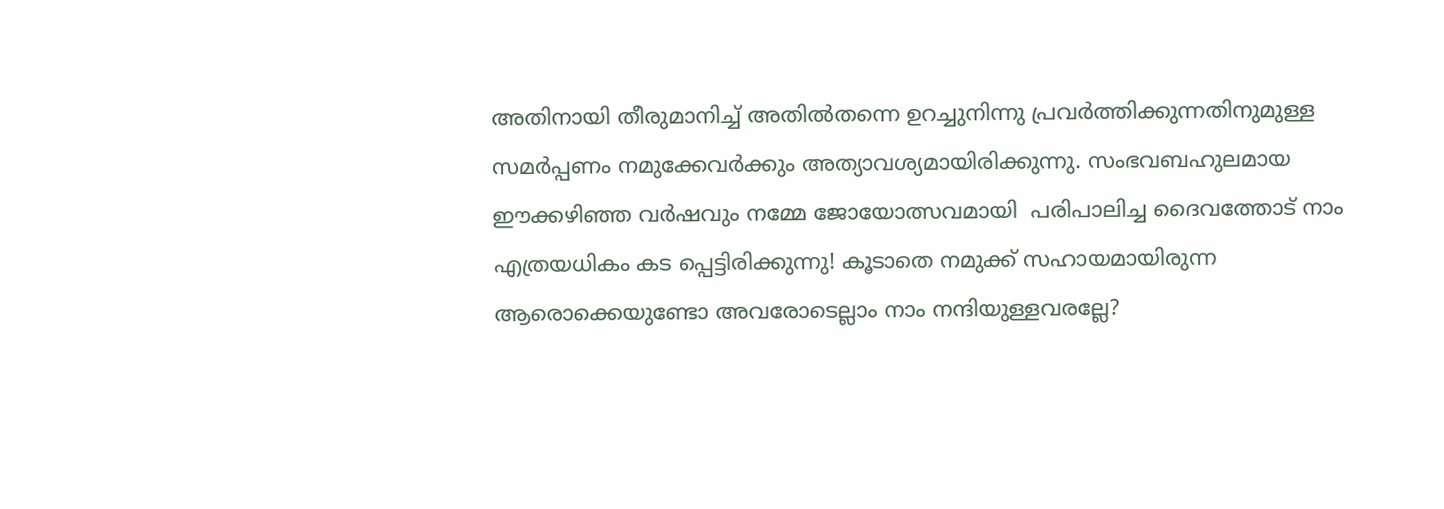അതിനായി തീരുമാനിച്ച്‌ അതിൽതന്നെ ഉറച്ചുനിന്നു പ്രവർത്തിക്കുന്നതിനുമുള്ള സമർപ്പണം നമുക്കേവർക്കും അത്യാവശ്യമായിരിക്കുന്നു. സംഭവബഹുലമായ ഈക്കഴിഞ്ഞ വർഷവും നമ്മേ ജോയോത്സവമായി  പരിപാലിച്ച ദൈവത്തോട് നാം എത്രയധികം കട പ്പെട്ടിരിക്കുന്നു! കൂടാതെ നമുക്ക് സഹായമായിരുന്ന ആരൊക്കെയുണ്ടോ അവരോടെല്ലാം നാം നന്ദിയുള്ളവരല്ലേ?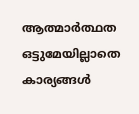ആത്മാർത്ഥത ഒട്ടുമേയില്ലാതെ കാര്യങ്ങൾ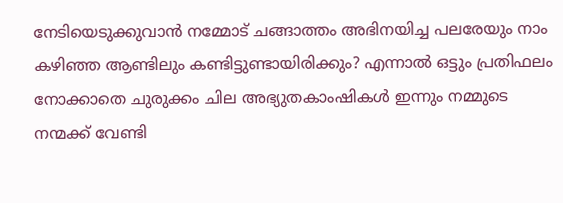നേടിയെടുക്കുവാൻ നമ്മോട് ചങ്ങാത്തം അഭിനയിച്ച പലരേയും നാം കഴിഞ്ഞ ആണ്ടിലും കണ്ടിട്ടുണ്ടായിരിക്കും? എന്നാൽ ഒട്ടും പ്രതിഫലം നോക്കാതെ ചുരുക്കം ചില അഭ്യുതകാംഷികൾ ഇന്നും നമ്മുടെ നന്മക്ക് വേണ്ടി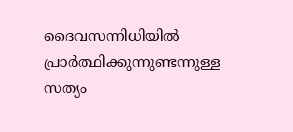ദൈവസന്നിധിയിൽ പ്രാർത്ഥിക്കുന്നുണ്ടന്നുള്ള സത്യം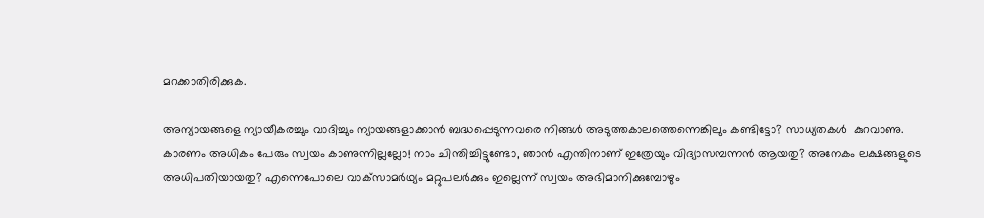മറക്കാതിരിക്കുക.

അന്യായങ്ങളെ ന്യായീകരച്ചും വാദിച്ചും ന്യായങ്ങളാക്കാൻ ബദ്ധപ്പെടുന്നവരെ നിങ്ങൾ അടുത്തകാലത്തെന്നെങ്കിലും കണ്ടിട്ടോ? സാധ്യതകൾ  കുറവാണു.  കാരണം അധികം പേരും സ്വയം കാണുന്നില്ലല്ലോ! നാം ചിന്തിച്ചിട്ടുണ്ടോ, ഞാൻ എന്തിനാണ് ഇത്രേയും വിദ്യാസമ്പന്നൻ ആയതു? അനേകം ലക്ഷങ്ങളുടെ അധിപതിയായതു? എന്നെപോലെ വാക്‌സാമർഥ്യം മറ്റുപലർക്കും ഇല്ലെന്ന് സ്വയം അഭിമാനിക്കുമ്പോഴും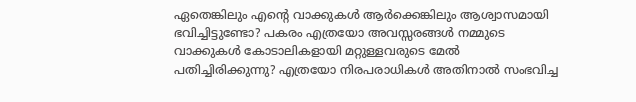ഏതെങ്കിലും എന്റെ വാക്കുകൾ ആർക്കെങ്കിലും ആശ്വാസമായി ഭവിച്ചിട്ടുണ്ടോ? പകരം എത്രയോ അവസ്സരങ്ങൾ നമ്മുടെ വാക്കുകൾ കോടാലികളായി മറ്റുള്ളവരുടെ മേൽ പതിച്ചിരിക്കുന്നു? എത്രയോ നിരപരാധികൾ അതിനാൽ സംഭവിച്ച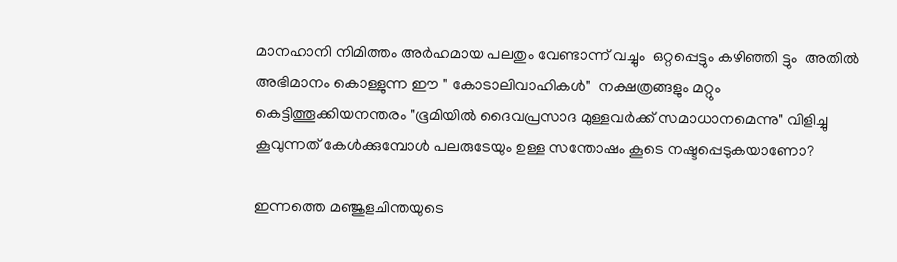മാനഹാനി നിമിത്തം അർഹമായ പലതും വേണ്ടാന്ന് വച്ചും  ഒറ്റപ്പെട്ടും കഴിഞ്ഞി ട്ടും  അതിൽ അഭിമാനം കൊള്ളുന്ന ഈ " കോടാലിവാഹികൾ"  നക്ഷത്രങ്ങളും മറ്റും കെട്ടിത്തൂക്കിയനന്തരം "ഭൂമിയിൽ ദൈവപ്രസാദ മുള്ളവർക്ക് സമാധാനമെന്നു" വിളിച്ചു കൂവുന്നത് കേൾക്കുമ്പോൾ പലരുടേയും ഉള്ള സന്തോഷം കൂടെ നഷ്ടപ്പെടുകയാണോ?

ഇന്നത്തെ മഞ്ജുളചിന്തയുടെ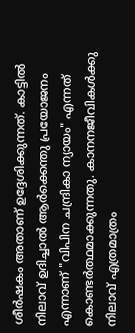ശീർഷകം അതാണ് ഉദ്ദേശിക്കുന്നത്. കാട്ടിൽ നിലാവ് ഉദിച്ചാൽ ആർക്കെന്തു പ്രയോജനം എന്നാണ് "വിപിന ചന്ദ്രികാ ന്യായം" എന്നത് കൊണ്ടർത്ഥമാക്കുന്നതു. കാനനജീവികൾക്കു നിലാവ് എത്രമാത്രം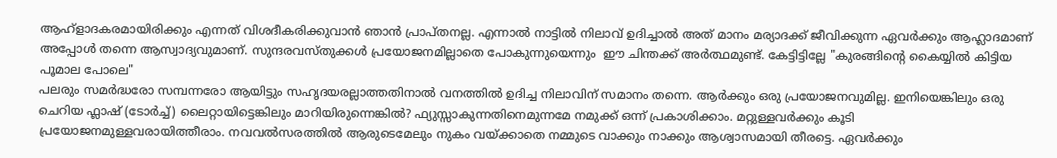ആഹ്ളാദകരമായിരിക്കും എന്നത് വിശദീകരിക്കുവാൻ ഞാൻ പ്രാപ്തനല്ല. എന്നാൽ നാട്ടിൽ നിലാവ് ഉദിച്ചാൽ അത് മാനം മര്യാദക്ക് ജീവിക്കുന്ന ഏവർക്കും ആഹ്ലാദമാണ് അപ്പോൾ തന്നെ ആസ്വാദ്യവുമാണ്. സുന്ദരവസ്തുക്കൾ പ്രയോജനമില്ലാതെ പോകുന്നുയെന്നും  ഈ ചിന്തക്ക് അർത്ഥമുണ്ട്. കേട്ടിട്ടില്ലേ "കുരങ്ങിന്റെ കൈയ്യിൽ കിട്ടിയ പൂമാല പോലെ"
പലരും സമർദ്ധരോ സമ്പന്നരോ ആയിട്ടും സഹൃദയരല്ലാത്തതിനാൽ വനത്തിൽ ഉദിച്ച നിലാവിന് സമാനം തന്നെ. ആർക്കും ഒരു പ്രയോജനവുമില്ല. ഇനിയെങ്കിലും ഒരു ചെറിയ ഫ്ലാഷ് (ടോർച്ച്) ലൈറ്റായിട്ടെങ്കിലും മാറിയിരുന്നെങ്കിൽ? ഫ്യുസ്സാകുന്നതിനെമുന്നമേ നമുക്ക് ഒന്ന് പ്രകാശിക്കാം. മറ്റുള്ളവർക്കും കൂടി പ്രയോജനമുള്ളവരായിത്തീരാം. നവവൽസരത്തിൽ ആരുടെമേലും നുകം വയ്ക്കാതെ നമ്മുടെ വാക്കും നാക്കും ആശ്വാസമായി തീരട്ടെ. ഏവർക്കും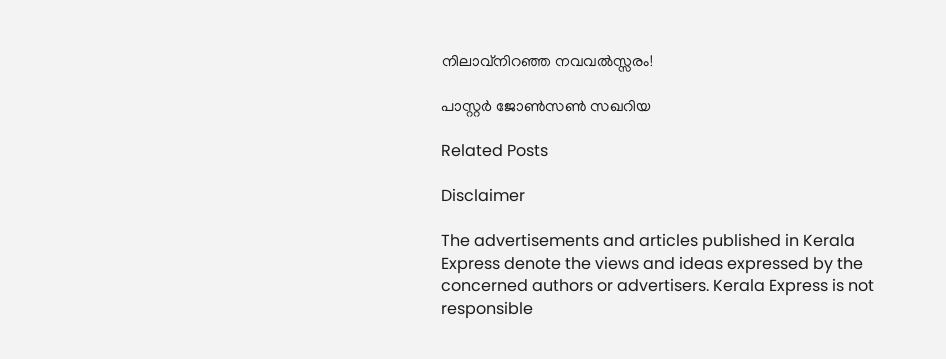നിലാവ്‌നിറഞ്ഞ നവവൽസ്സരം!

പാസ്റ്റർ ജോൺസൺ സഖറിയ

Related Posts

Disclaimer

The advertisements and articles published in Kerala Express denote the views and ideas expressed by the concerned authors or advertisers. Kerala Express is not responsible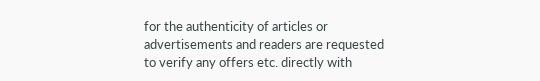for the authenticity of articles or advertisements and readers are requested to verify any offers etc. directly with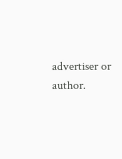advertiser or author.